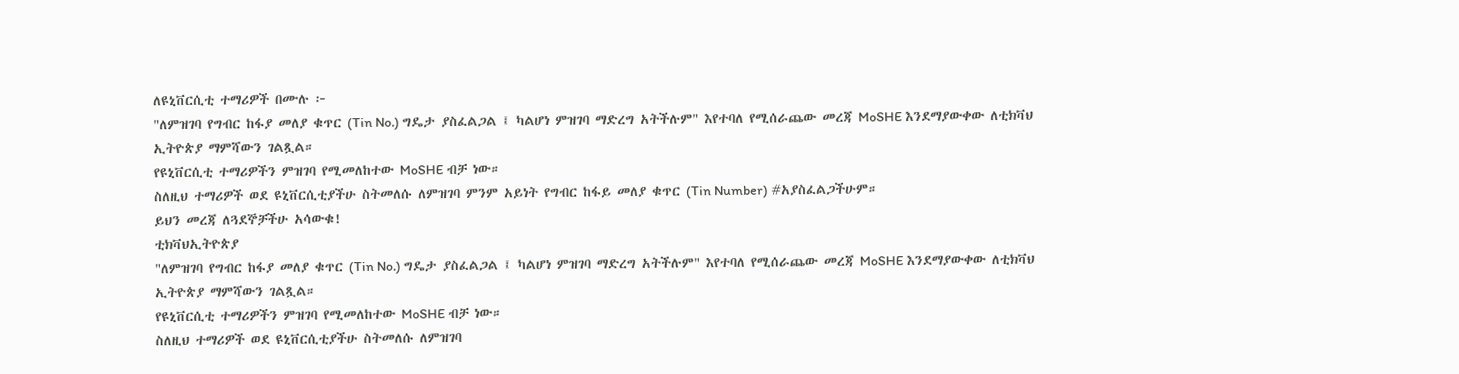ለዩኒቨርሲቲ ተማሪዎች በሙሉ ፦
"ለምዝገባ የግብር ከፋያ መለያ ቁጥር (Tin No.) ግዴታ ያስፈልጋል ፤ ካልሆነ ምዝገባ ማድረግ አትችሉም" እየተባለ የሚሰራጨው መረጃ MoSHE እንደማያውቀው ለቲክቫህ ኢትዮጵያ ማምሻውን ገልጿል።
የዩኒቨርሲቲ ተማሪዎችን ምዝገባ የሚመለከተው MoSHE ብቻ ነው።
ስለዚህ ተማሪዎች ወደ ዩኒቨርሲቲያችሁ ስትመለሱ ለምዝገባ ምንም አይነት የግብር ከፋይ መለያ ቁጥር (Tin Number) #አያስፈልጋችሁም።
ይህን መረጃ ለጓደኞቻችሁ አሳውቁ!
ቲክቫህኢትዮጵያ
"ለምዝገባ የግብር ከፋያ መለያ ቁጥር (Tin No.) ግዴታ ያስፈልጋል ፤ ካልሆነ ምዝገባ ማድረግ አትችሉም" እየተባለ የሚሰራጨው መረጃ MoSHE እንደማያውቀው ለቲክቫህ ኢትዮጵያ ማምሻውን ገልጿል።
የዩኒቨርሲቲ ተማሪዎችን ምዝገባ የሚመለከተው MoSHE ብቻ ነው።
ስለዚህ ተማሪዎች ወደ ዩኒቨርሲቲያችሁ ስትመለሱ ለምዝገባ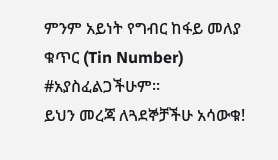ምንም አይነት የግብር ከፋይ መለያ ቁጥር (Tin Number) #አያስፈልጋችሁም።
ይህን መረጃ ለጓደኞቻችሁ አሳውቁ!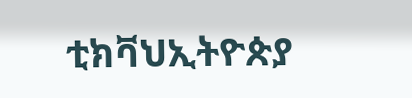ቲክቫህኢትዮጵያ